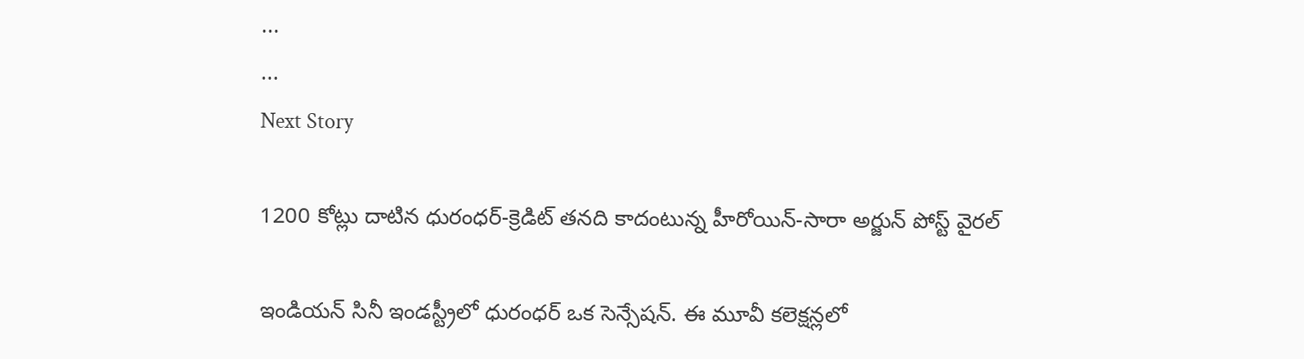...
...
Next Story

1200 కోట్లు దాటిన ధురంధర్-క్రెడిట్ తనది కాదంటున్న హీరోయిన్-సారా అర్జున్ పోస్ట్ వైరల్

ఇండియన్ సినీ ఇండస్ట్రీలో ధురంధర్ ఒక సెన్సేషన్. ఈ మూవీ కలెక్షన్లలో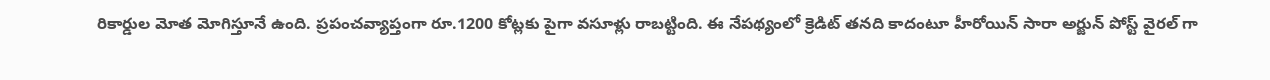రికార్డుల మోత మోగిస్తూనే ఉంది. ప్రపంచవ్యాప్తంగా రూ.1200 కోట్లకు పైగా వసూళ్లు రాబట్టింది. ఈ నేపథ్యంలో క్రెడిట్ తనది కాదంటూ హీరోయిన్ సారా అర్జున్ పోస్ట్ వైరల్ గా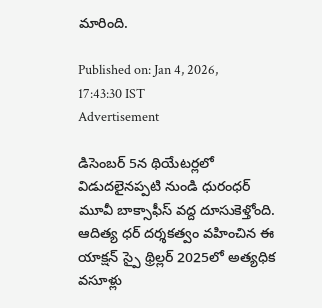మారింది.

Published on: Jan 4, 2026, 17:43:30 IST
Advertisement

డిసెంబర్ 5న థియేటర్లలో విడుదలైనప్పటి నుండి ధురంధర్ మూవీ బాక్సాఫీస్ వద్ద దూసుకెళ్తోంది. ఆదిత్య ధర్ దర్శకత్వం వహించిన ఈ యాక్షన్ స్పై థ్రిల్లర్ 2025లో అత్యధిక వసూళ్లు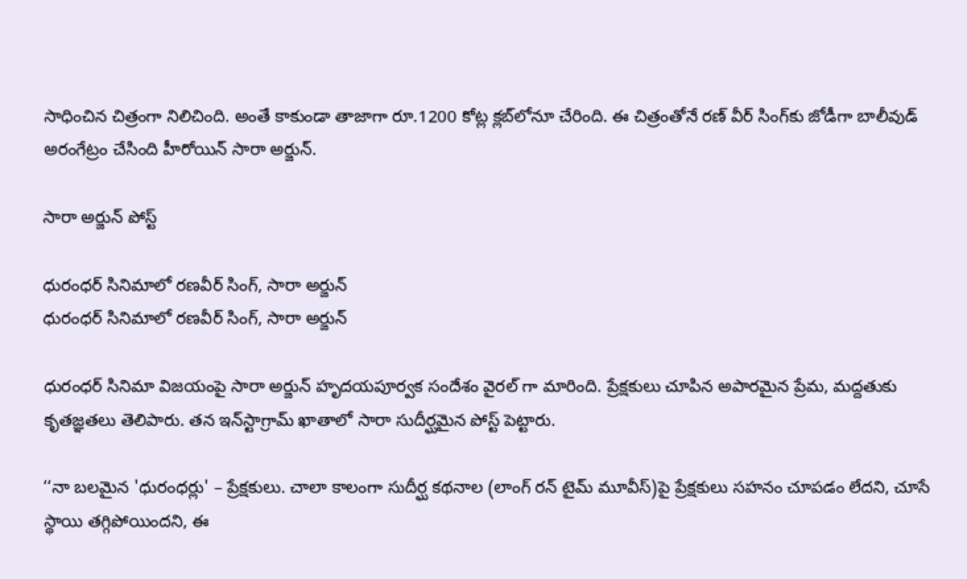సాధించిన చిత్రంగా నిలిచింది. అంతే కాకుండా తాజాగా రూ.1200 కోట్ల క్లబ్‌లోనూ చేరింది. ఈ చిత్రంతోనే రణ్ వీర్ సింగ్‌కు జోడీగా బాలీవుడ్ అరంగేట్రం చేసింది హీరోయిన్ సారా అర్జున్.

సారా అర్జున్ పోస్ట్

ధురంధర్ సినిమాలో రణవీర్ సింగ్, సారా అర్జున్
ధురంధర్ సినిమాలో రణవీర్ సింగ్, సారా అర్జున్

ధురంధర్ సినిమా విజయంపై సారా అర్జున్ హృదయపూర్వక సందేశం వైరల్ గా మారింది. ప్రేక్షకులు చూపిన అపారమైన ప్రేమ, మద్దతుకు కృతజ్ఞతలు తెలిపారు. తన ఇన్‌స్టాగ్రామ్ ఖాతాలో సారా సుదీర్ఘమైన పోస్ట్ పెట్టారు.

‘‘నా బలమైన 'ధురంధర్లు' – ప్రేక్షకులు. చాలా కాలంగా సుదీర్ఘ కథనాల (లాంగ్ రన్ టైమ్ మూవీస్)పై ప్రేక్షకులు సహనం చూపడం లేదని, చూసే స్థాయి తగ్గిపోయిందని, ఈ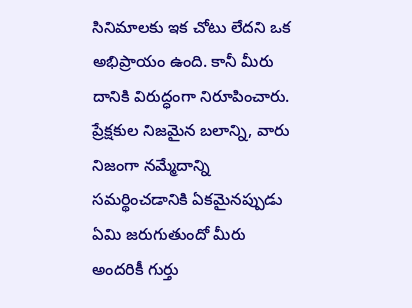సినిమాలకు ఇక చోటు లేదని ఒక అభిప్రాయం ఉంది. కానీ మీరు దానికి విరుద్ధంగా నిరూపించారు. ప్రేక్షకుల నిజమైన బలాన్ని, వారు నిజంగా నమ్మేదాన్ని సమర్థించడానికి ఏకమైనప్పుడు ఏమి జరుగుతుందో మీరు అందరికీ గుర్తు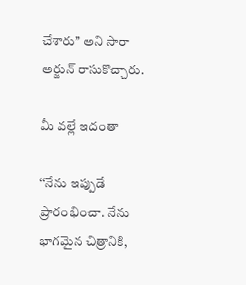చేశారు’’ అని సారా అర్జున్ రాసుకొచ్చారు.

మీ వల్లే ఇదంతా

‘‘నేను ఇప్పుడే ప్రారంభించా. నేను భాగమైన చిత్రానికి,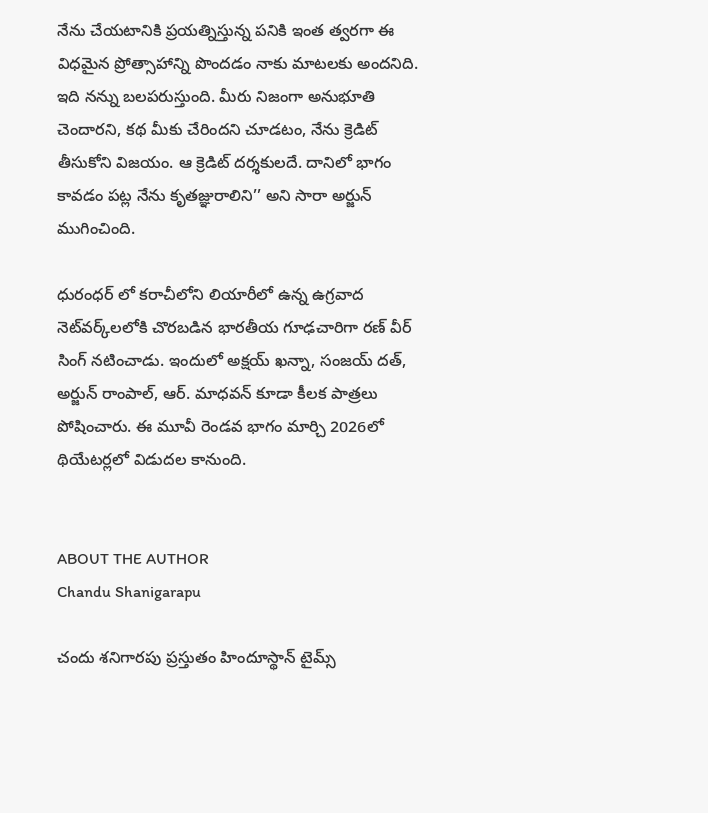నేను చేయటానికి ప్రయత్నిస్తున్న పనికి ఇంత త్వరగా ఈ విధమైన ప్రోత్సాహాన్ని పొందడం నాకు మాటలకు అందనిది. ఇది నన్ను బలపరుస్తుంది. మీరు నిజంగా అనుభూతి చెందారని, కథ మీకు చేరిందని చూడటం, నేను క్రెడిట్ తీసుకోని విజయం. ఆ క్రెడిట్ దర్శకులదే. దానిలో భాగం కావడం పట్ల నేను కృతజ్ఞురాలిని’’ అని సారా అర్జున్ ముగించింది.

ధురంధర్ లో కరాచీలోని లియారీలో ఉన్న ఉగ్రవాద నెట్‌వర్క్‌లలోకి చొరబడిన భారతీయ గూఢచారిగా రణ్ వీర్ సింగ్ నటించాడు. ఇందులో అక్షయ్ ఖన్నా, సంజయ్ దత్, అర్జున్ రాంపాల్, ఆర్. మాధవన్ కూడా కీలక పాత్రలు పోషించారు. ఈ మూవీ రెండవ భాగం మార్చి 2026లో థియేటర్లలో విడుదల కానుంది.


ABOUT THE AUTHOR
Chandu Shanigarapu

చందు శనిగారపు ప్రస్తుతం హిందూస్థాన్ టైమ్స్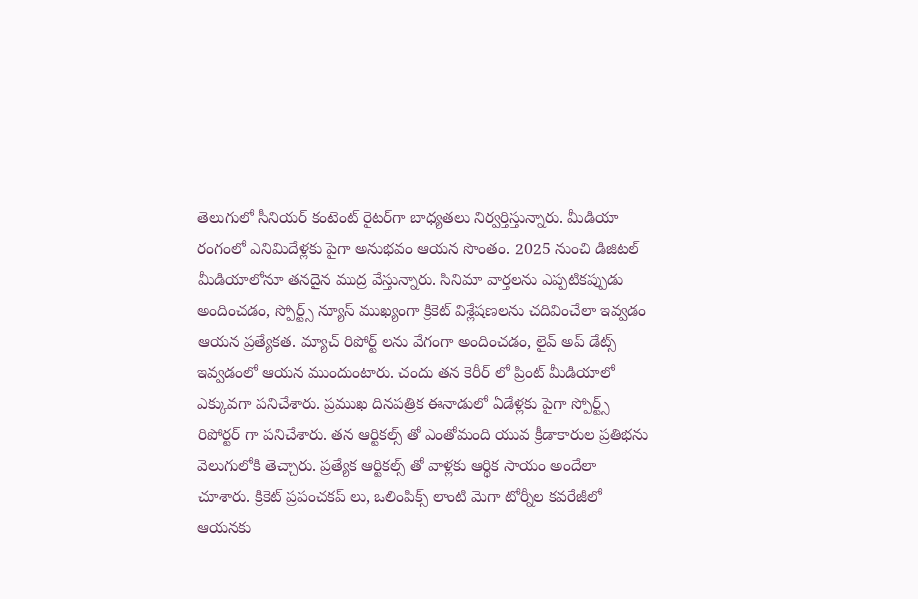తెలుగులో సీనియర్ కంటెంట్ రైట‌ర్‌గా బాధ్యతలు నిర్వర్తిస్తున్నారు. మీడియా రంగంలో ఎనిమిదేళ్లకు పైగా అనుభవం ఆయన సొంతం. 2025 నుంచి డిజిటల్ మీడియాలోనూ తనదైన ముద్ర వేస్తున్నారు. సినిమా వార్తలను ఎప్పటికప్పుడు అందించడం, స్పోర్ట్స్ న్యూస్ ముఖ్యంగా క్రికెట్ విశ్లేషణలను చదివించేలా ఇవ్వడం ఆయన ప్రత్యేకత. మ్యాచ్ రిపోర్ట్ లను వేగంగా అందించడం, లైవ్ అప్ డేట్స్ ఇవ్వడంలో ఆయన ముందుంటారు. చందు తన కెరీర్ లో ప్రింట్ మీడియాలో ఎక్కువగా పనిచేశారు. ప్రముఖ దినపత్రిక ఈనాడులో ఏడేళ్లకు పైగా స్పోర్ట్స్ రిపోర్టర్ గా పనిచేశారు. తన ఆర్టికల్స్ తో ఎంతోమంది యువ క్రీడాకారుల ప్రతిభను వెలుగులోకి తెచ్చారు. ప్రత్యేక ఆర్టికల్స్ తో వాళ్లకు ఆర్థిక సాయం అందేలా చూశారు. క్రికెట్ ప్రపంచకప్ లు, ఒలింపిక్స్ లాంటి మెగా టోర్నీల కవరేజీలో ఆయనకు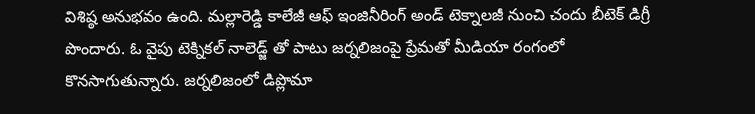విశిష్ఠ అనుభవం ఉంది. మల్లారెడ్డి కాలేజీ ఆఫ్ ఇంజినీరింగ్ అండ్ టెక్నాలజీ నుంచి చందు బీటెక్ డిగ్రీ పొందారు. ఓ వైపు టెక్నికల్ నాలెడ్జ్ తో పాటు జర్నలిజంపై ప్రేమతో మీడియా రంగంలో కొనసాగుతున్నారు. జర్నలిజంలో డిప్లొమా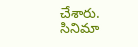చేశారు. సినిమా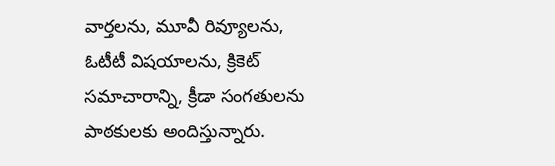వార్తలను, మూవీ రివ్యూలను, ఓటీటీ విషయాలను, క్రికెట్ సమాచారాన్ని, క్రీడా సంగతులను పాఠకులకు అందిస్తున్నారు.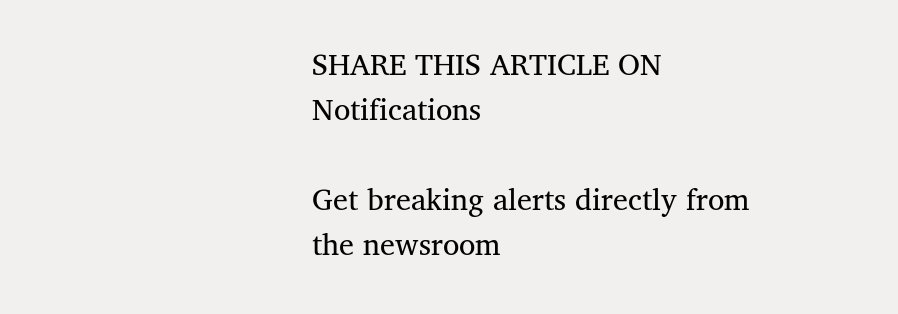SHARE THIS ARTICLE ON
Notifications

Get breaking alerts directly from the newsroom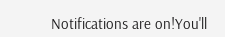Notifications are on!You'll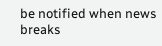be notified when news breaks